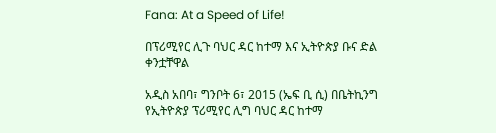Fana: At a Speed of Life!

በፕሪሚየር ሊጉ ባህር ዳር ከተማ እና ኢትዮጵያ ቡና ድል ቀንቷቸዋል

አዲስ አበባ፣ ግንቦት 6፣ 2015 (ኤፍ ቢ ሲ) በቤትኪንግ የኢትዮጵያ ፕሪሚየር ሊግ ባህር ዳር ከተማ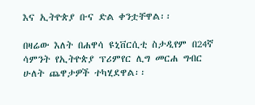እና ኢትዮጵያ ቡና ድል ቀንቷቸዋል፡፡

በዛሬው እለት በሐዋሳ ዩኒቨርሲቲ ስታዲየም በ24ኛ ሳምንት የኢትዮጵያ ፕሪምየር ሊግ መርሐ ግብር ሁለት ጨዋታዎች ተካሂደዋል፡፡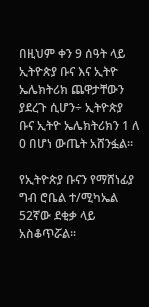በዚህም ቀን 9 ሰዓት ላይ ኢትዮጵያ ቡና እና ኢትዮ ኤሌክትሪክ ጨዋታቸውን ያደረጉ ሲሆን÷ ኢትዮጵያ ቡና ኢትዮ ኤሌክትሪክን 1 ለ 0 በሆነ ውጤት አሸንፏል፡፡

የኢትዮጵያ ቡናን የማሸነፊያ ግብ ሮቤል ተ/ሚካኤል 52ኛው ደቂቃ ላይ አስቆጥሯል፡፡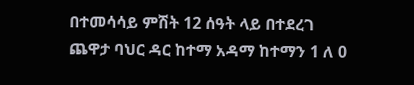በተመሳሳይ ምሽት 12 ሰዓት ላይ በተደረገ ጨዋታ ባህር ዳር ከተማ አዳማ ከተማን 1 ለ 0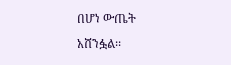በሆነ ውጤት አሸንፏል፡፡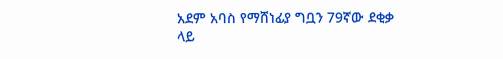አደም አባስ የማሸነፊያ ግቧን 79ኛው ደቂቃ ላይ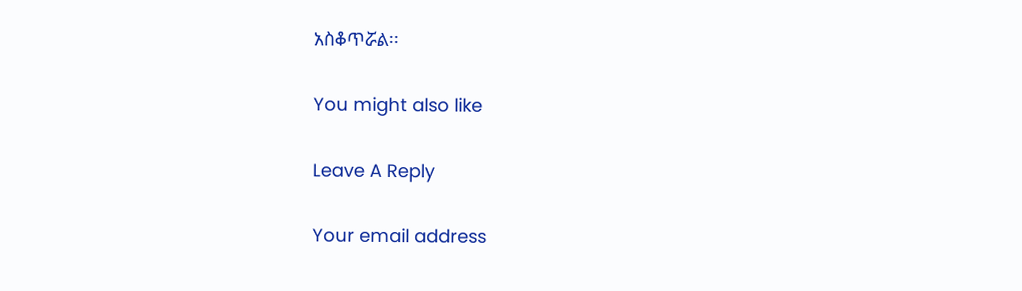አስቆጥሯል፡፡

You might also like

Leave A Reply

Your email address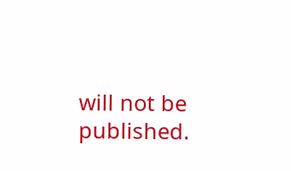will not be published.